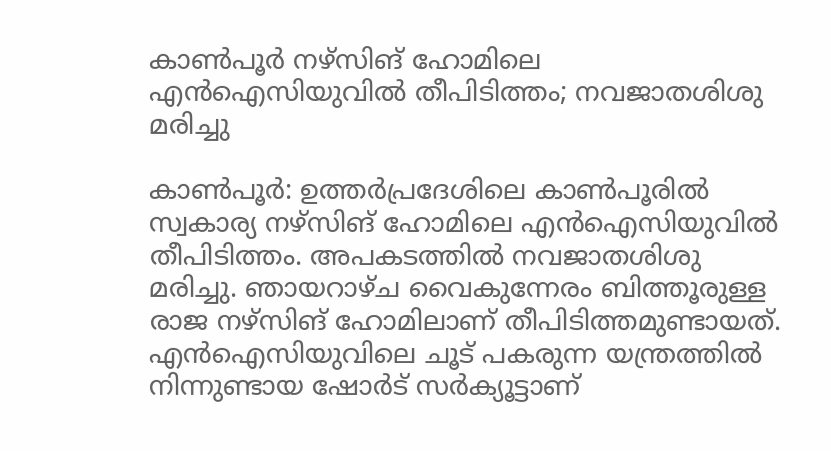കാൺപൂർ നഴ്സിങ് ഹോമിലെ എൻഐസിയുവിൽ തീപിടിത്തം; നവജാതശിശു മരിച്ചു

കാൺപൂർ: ഉത്തർപ്രദേശിലെ കാൺപൂരിൽ സ്വകാര്യ നഴ്സിങ് ഹോമിലെ എൻഐസിയുവിൽ തീപിടിത്തം. അപകടത്തിൽ നവജാതശിശു മരിച്ചു. ഞായറാഴ്ച വൈകുന്നേരം ബിത്തൂരുള്ള രാജ നഴ്സിങ് ഹോമിലാണ് തീപിടിത്തമുണ്ടായത്. എൻഐസിയുവിലെ ചൂട് പകരുന്ന യന്ത്രത്തിൽ നിന്നുണ്ടായ ഷോർട് സർക്യൂട്ടാണ്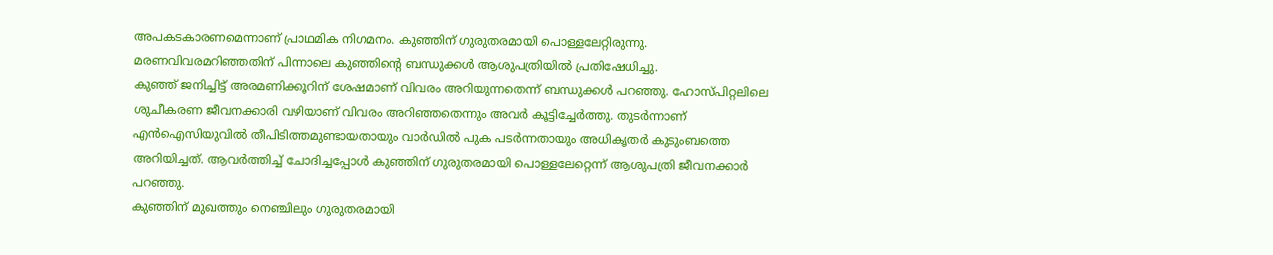അപകടകാരണമെന്നാണ് പ്രാഥമിക നിഗമനം. കുഞ്ഞിന് ഗുരുതരമായി പൊള്ളലേറ്റിരുന്നു. മരണവിവരമറിഞ്ഞതിന് പിന്നാലെ കുഞ്ഞിന്റെ ബന്ധുക്കൾ ആശുപത്രിയിൽ പ്രതിഷേധിച്ചു.
കുഞ്ഞ് ജനിച്ചിട്ട് അരമണിക്കൂറിന് ശേഷമാണ് വിവരം അറിയുന്നതെന്ന് ബന്ധുക്കൾ പറഞ്ഞു. ഹോസ്പിറ്റലിലെ ശുചീകരണ ജീവനക്കാരി വഴിയാണ് വിവരം അറിഞ്ഞതെന്നും അവർ കൂട്ടിച്ചേർത്തു. തുടർന്നാണ് എൻഐസിയുവിൽ തീപിടിത്തമുണ്ടായതായും വാർഡിൽ പുക പടർന്നതായും അധികൃതർ കുടുംബത്തെ അറിയിച്ചത്. ആവർത്തിച്ച് ചോദിച്ചപ്പോൾ കുഞ്ഞിന് ഗുരുതരമായി പൊള്ളലേറ്റെന്ന് ആശുപത്രി ജീവനക്കാർ പറഞ്ഞു.
കുഞ്ഞിന് മുഖത്തും നെഞ്ചിലും ഗുരുതരമായി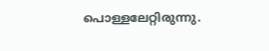പൊള്ളലേറ്റിരുന്നു.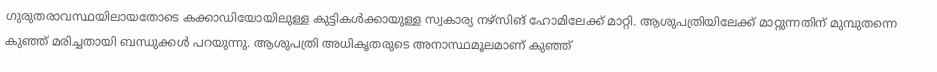ഗുരുതരാവസ്ഥയിലായതോടെ കക്കാഡിയോയിലുള്ള കുട്ടികൾക്കായുള്ള സ്വകാര്യ നഴ്സിങ് ഹോമിലേക്ക് മാറ്റി. ആശുപത്രിയിലേക്ക് മാറ്റുന്നതിന് മുമ്പുതന്നെ കുഞ്ഞ് മരിച്ചതായി ബന്ധുക്കൾ പറയുന്നു. ആശുപത്രി അധികൃതരുടെ അനാസ്ഥമൂലമാണ് കുഞ്ഞ്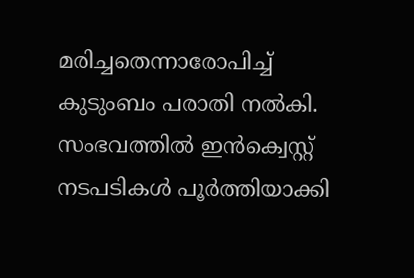മരിച്ചതെന്നാരോപിച്ച് കുടുംബം പരാതി നൽകി. സംഭവത്തിൽ ഇൻക്വെസ്റ്റ് നടപടികൾ പൂർത്തിയാക്കി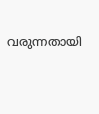വരുന്നതായി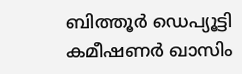ബിത്തൂർ ഡെപ്യൂട്ടി കമീഷണർ ഖാസിം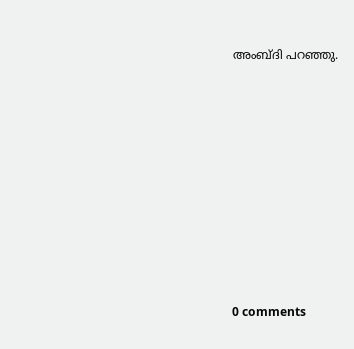അംബ്ദി പറഞ്ഞു.










0 comments